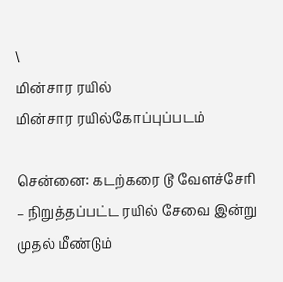\
மின்சார ரயில்
மின்சார ரயில்கோப்புப்படம்

சென்னை: கடற்கரை டூ வேளச்சேரி – நிறுத்தப்பட்ட ரயில் சேவை இன்று முதல் மீண்டும்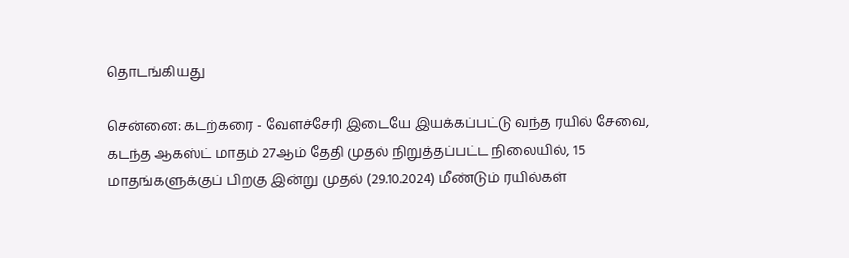தொடங்கியது

சென்னை: கடற்கரை - வேளச்சேரி இடையே இயக்கப்பட்டு வந்த ரயில் சேவை, கடந்த ஆகஸ்ட் மாதம் 27ஆம் தேதி முதல் நிறுத்தப்பட்ட நிலையில், 15 மாதங்களுக்குப் பிறகு இன்று முதல் (29.10.2024) மீண்டும் ரயில்கள்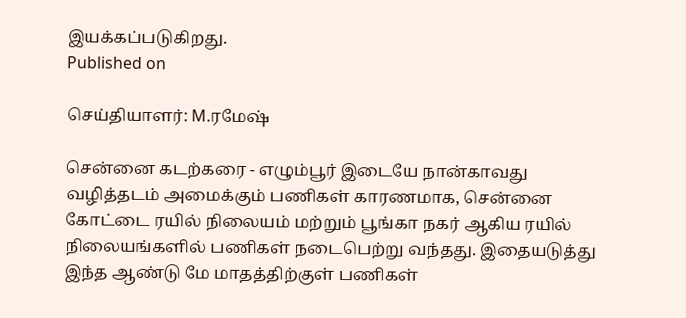இயக்கப்படுகிறது.
Published on

செய்தியாளர்: M.ரமேஷ்

சென்னை கடற்கரை - எழும்பூர் இடையே நான்காவது வழித்தடம் அமைக்கும் பணிகள் காரணமாக, சென்னை கோட்டை ரயில் நிலையம் மற்றும் பூங்கா நகர் ஆகிய ரயில் நிலையங்களில் பணிகள் நடைபெற்று வந்தது. இதையடுத்து இந்த ஆண்டு மே மாதத்திற்குள் பணிகள்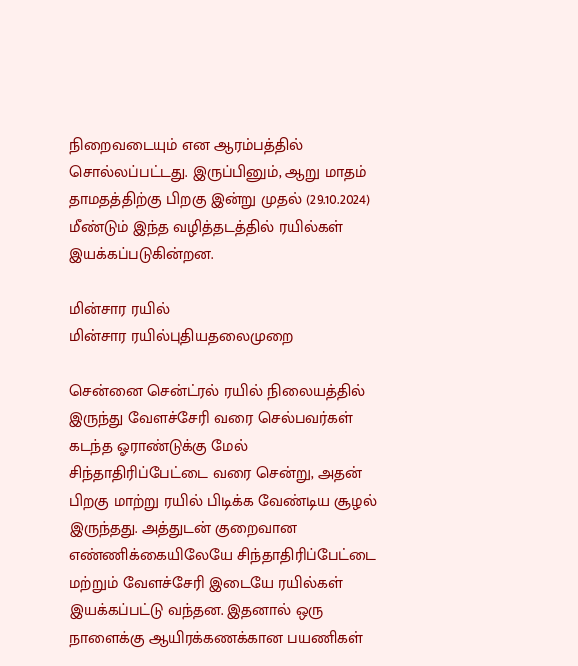நிறைவடையும் என ஆரம்பத்தில் சொல்லப்பட்டது. இருப்பினும், ஆறு மாதம் தாமதத்திற்கு பிறகு இன்று முதல் (29.10.2024) மீண்டும் இந்த வழித்தடத்தில் ரயில்கள் இயக்கப்படுகின்றன.

மின்சார ரயில்
மின்சார ரயில்புதியதலைமுறை

சென்னை சென்ட்ரல் ரயில் நிலையத்தில் இருந்து வேளச்சேரி வரை செல்பவர்கள் கடந்த ஓராண்டுக்கு மேல் சிந்தாதிரிப்பேட்டை வரை சென்று, அதன் பிறகு மாற்று ரயில் பிடிக்க வேண்டிய சூழல் இருந்தது. அத்துடன் குறைவான எண்ணிக்கையிலேயே சிந்தாதிரிப்பேட்டை மற்றும் வேளச்சேரி இடையே ரயில்கள் இயக்கப்பட்டு வந்தன. இதனால் ஒரு நாளைக்கு ஆயிரக்கணக்கான பயணிகள்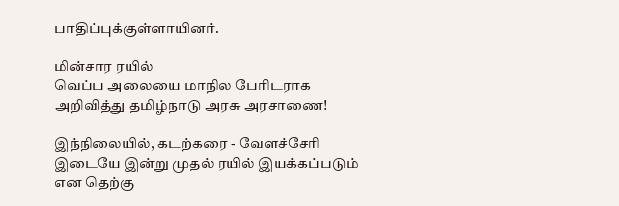பாதிப்புக்குள்ளாயினர்.

மின்சார ரயில்
வெப்ப அலையை மாநில பேரிடராக அறிவித்து தமிழ்நாடு அரசு அரசாணை!

இந்நிலையில், கடற்கரை - வேளச்சேரி இடையே இன்று முதல் ரயில் இயக்கப்படும் என தெற்கு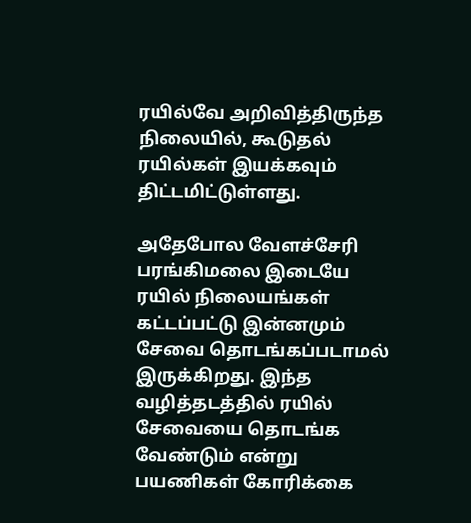ரயில்வே அறிவித்திருந்த நிலையில், கூடுதல் ரயில்கள் இயக்கவும் திட்டமிட்டுள்ளது.

அதேபோல வேளச்சேரி பரங்கிமலை இடையே ரயில் நிலையங்கள் கட்டப்பட்டு இன்னமும் சேவை தொடங்கப்படாமல் இருக்கிறது. இந்த வழித்தடத்தில் ரயில் சேவையை தொடங்க வேண்டும் என்று பயணிகள் கோரிக்கை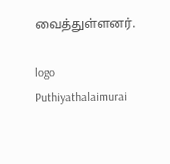வைத்துள்ளனர்.

logo
Puthiyathalaimurai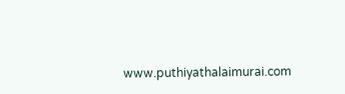www.puthiyathalaimurai.com